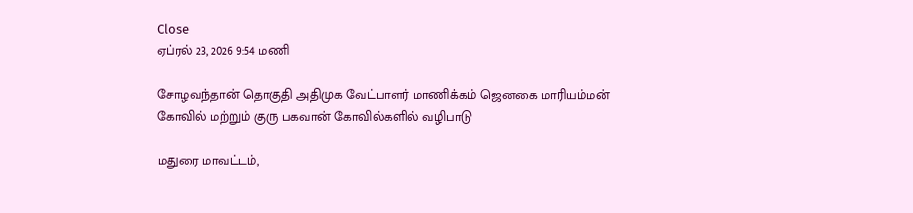Close
ஏப்ரல் 23, 2026 9:54 மணி

சோழவந்தான் தொகுதி அதிமுக வேட்பாளர் மாணிக்கம் ஜெனகை மாரியம்மன் கோவில் மற்றும் குரு பகவான் கோவில்களில் வழிபாடு

மதுரை மாவட்டம்,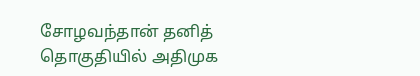சோழவந்தான் தனித் தொகுதியில் அதிமுக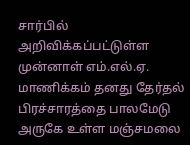சார்பில் அறிவிக்கப்பட்டுள்ள முன்னாள் எம்.எல்.ஏ. மாணிக்கம் தனது தேர்தல் பிரச்சாரத்தை பாலமேடு அருகே உள்ள மஞ்சமலை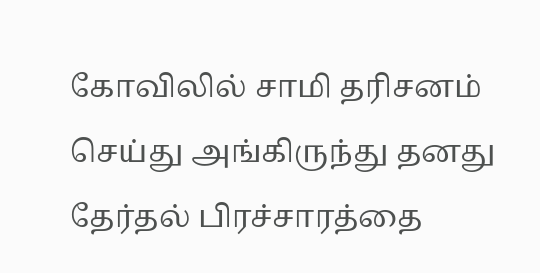கோவிலில் சாமி தரிசனம் செய்து அங்கிருந்து தனது தேர்தல் பிரச்சாரத்தை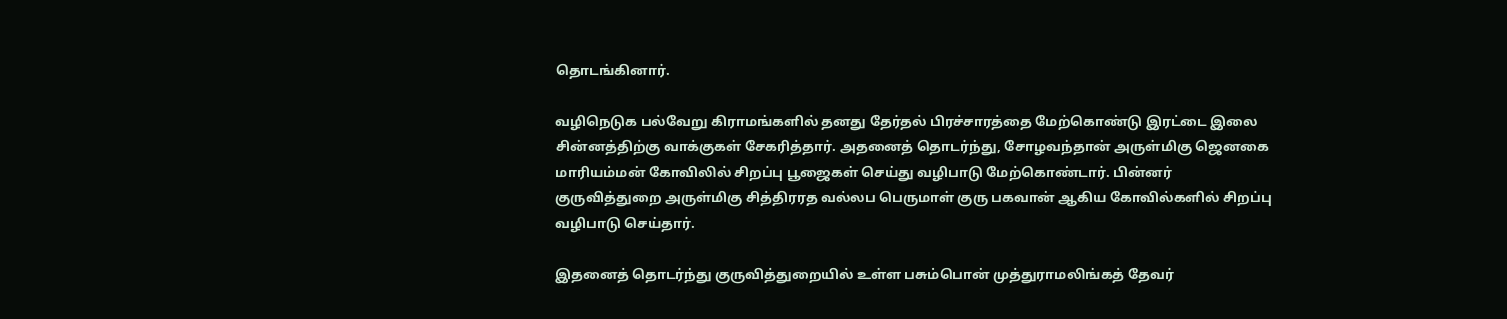தொடங்கினார்.

வழிநெடுக பல்வேறு கிராமங்களில் தனது தேர்தல் பிரச்சாரத்தை மேற்கொண்டு இரட்டை இலை சின்னத்திற்கு வாக்குகள் சேகரித்தார். அதனைத் தொடர்ந்து, சோழவந்தான் அருள்மிகு ஜெனகை மாரியம்மன் கோவிலில் சிறப்பு பூஜைகள் செய்து வழிபாடு மேற்கொண்டார். பின்னர் குருவித்துறை அருள்மிகு சித்திரரத வல்லப பெருமாள் குரு பகவான் ஆகிய கோவில்களில் சிறப்பு வழிபாடு செய்தார்.

இதனைத் தொடர்ந்து குருவித்துறையில் உள்ள பசும்பொன் முத்துராமலிங்கத் தேவர்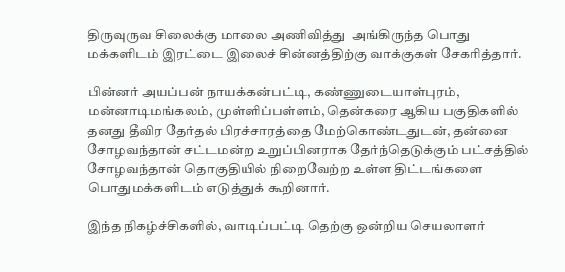திருவுருவ சிலைக்கு மாலை அணிவித்து  அங்கிருந்த பொது மக்களிடம் இரட்டை இலைச் சின்னத்திற்கு வாக்குகள் சேகரித்தார்.

பின்னர் அயப்பன் நாயக்கன்பட்டி, கண்ணுடையாள்புரம், மன்னாடிமங்கலம், முள்ளிப்பள்ளம், தென்கரை ஆகிய பகுதிகளில் தனது தீவிர தேர்தல் பிரச்சாரத்தை மேற்கொண்டதுடன், தன்னை சோழவந்தான் சட்டமன்ற உறுப்பினராக தேர்ந்தெடுக்கும் பட்சத்தில் சோழவந்தான் தொகுதியில் நிறைவேற்ற உள்ள திட்டங்களை பொதுமக்களிடம் எடுத்துக் கூறினார்.

இந்த நிகழ்ச்சிகளில், வாடிப்பட்டி தெற்கு ஒன்றிய செயலாளர்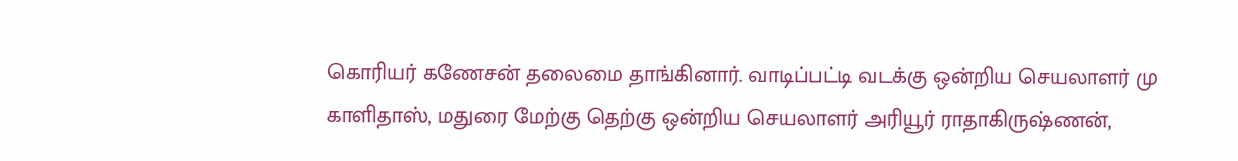கொரியர் கணேசன் தலைமை தாங்கினார். வாடிப்பட்டி வடக்கு ஒன்றிய செயலாளர் மு காளிதாஸ், மதுரை மேற்கு தெற்கு ஒன்றிய செயலாளர் அரியூர் ராதாகிருஷ்ணன்,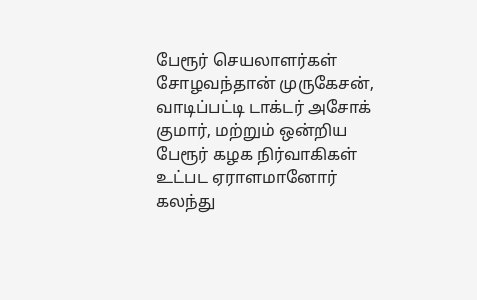பேரூர் செயலாளர்கள் சோழவந்தான் முருகேசன், வாடிப்பட்டி டாக்டர் அசோக் குமார், மற்றும் ஒன்றிய பேரூர் கழக நிர்வாகிகள் உட்பட ஏராளமானோர் கலந்து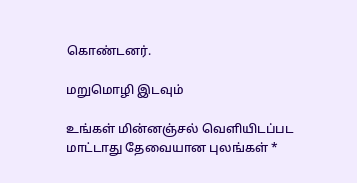கொண்டனர்.

மறுமொழி இடவும்

உங்கள் மின்னஞ்சல் வெளியிடப்பட மாட்டாது தேவையான புலங்கள் *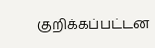குறிக்கப்பட்டன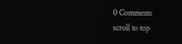0 Comments
scroll to top